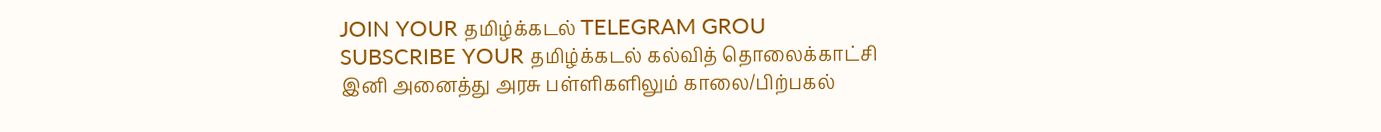JOIN YOUR தமிழ்க்கடல் TELEGRAM GROU
SUBSCRIBE YOUR தமிழ்க்கடல் கல்வித் தொலைக்காட்சி
இனி அனைத்து அரசு பள்ளிகளிலும் காலை/பிற்பகல்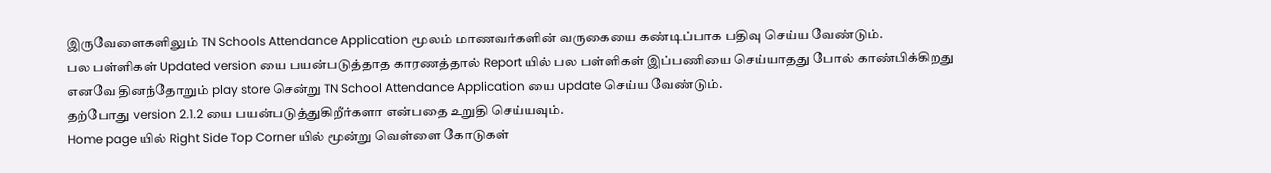இருவேளைகளிலும் TN Schools Attendance Application மூலம் மாணவர்களின் வருகையை கண்டிப்பாக பதிவு செய்ய வேண்டும்.
பல பள்ளிகள் Updated version யை பயன்படுத்தாத காரணத்தால் Report யில் பல பள்ளிகள் இப்பணியை செய்யாதது போல் காண்பிக்கிறது
எனவே தினந்தோறும் play store சென்று TN School Attendance Application யை update செய்ய வேண்டும்.
தற்போது version 2.1.2 யை பயன்படுத்துகிறீர்களா என்பதை உறுதி செய்யவும்.
Home page யில் Right Side Top Corner யில் மூன்று வெள்ளை கோடுகள்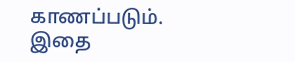காணப்படும். இதை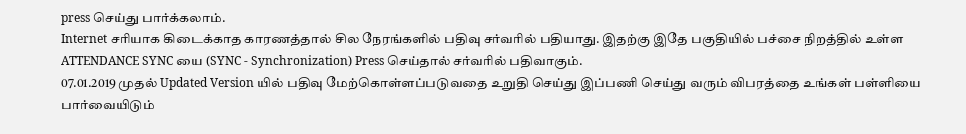press செய்து பார்க்கலாம்.
Internet சரியாக கிடைக்காத காரணத்தால் சில நேரங்களில் பதிவு சர்வரில் பதியாது. இதற்கு இதே பகுதியில் பச்சை நிறத்தில் உள்ள ATTENDANCE SYNC யை (SYNC - Synchronization) Press செய்தால் சர்வரில் பதிவாகும்.
07.01.2019 முதல் Updated Version யில் பதிவு மேற்கொள்ளப்படுவதை உறுதி செய்து இப்பணி செய்து வரும் விபரத்தை உங்கள் பள்ளியை பார்வையிடும்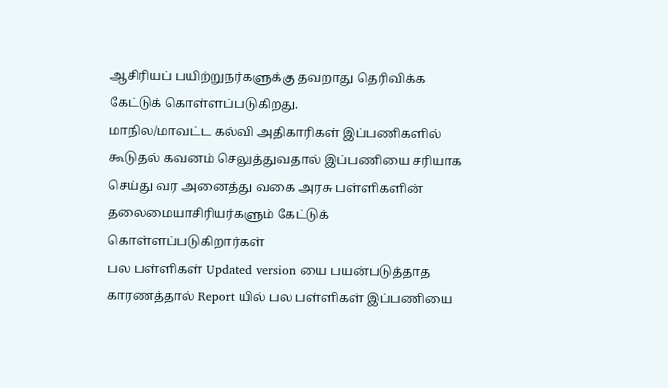ஆசிரியப் பயிற்றுநர்களுக்கு தவறாது தெரிவிக்க கேட்டுக் கொள்ளப்படுகிறது.
மாநில/மாவட்ட கல்வி அதிகாரிகள் இப்பணிகளில் கூடுதல் கவனம் செலுத்துவதால் இப்பணியை சரியாக செய்து வர அனைத்து வகை அரசு பள்ளிகளின் தலைமையாசிரியர்களும் கேட்டுக் கொள்ளப்படுகிறார்கள்
பல பள்ளிகள் Updated version யை பயன்படுத்தாத காரணத்தால் Report யில் பல பள்ளிகள் இப்பணியை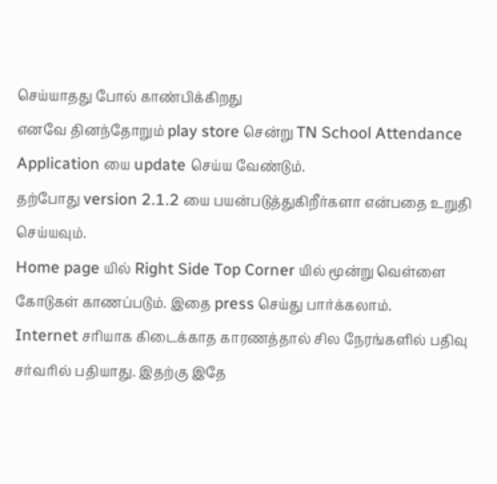செய்யாதது போல் காண்பிக்கிறது
எனவே தினந்தோறும் play store சென்று TN School Attendance Application யை update செய்ய வேண்டும்.
தற்போது version 2.1.2 யை பயன்படுத்துகிறீர்களா என்பதை உறுதி செய்யவும்.
Home page யில் Right Side Top Corner யில் மூன்று வெள்ளை கோடுகள் காணப்படும். இதை press செய்து பார்க்கலாம்.
Internet சரியாக கிடைக்காத காரணத்தால் சில நேரங்களில் பதிவு சர்வரில் பதியாது. இதற்கு இதே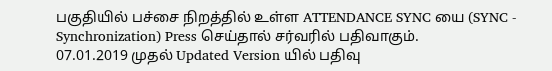பகுதியில் பச்சை நிறத்தில் உள்ள ATTENDANCE SYNC யை (SYNC - Synchronization) Press செய்தால் சர்வரில் பதிவாகும்.
07.01.2019 முதல் Updated Version யில் பதிவு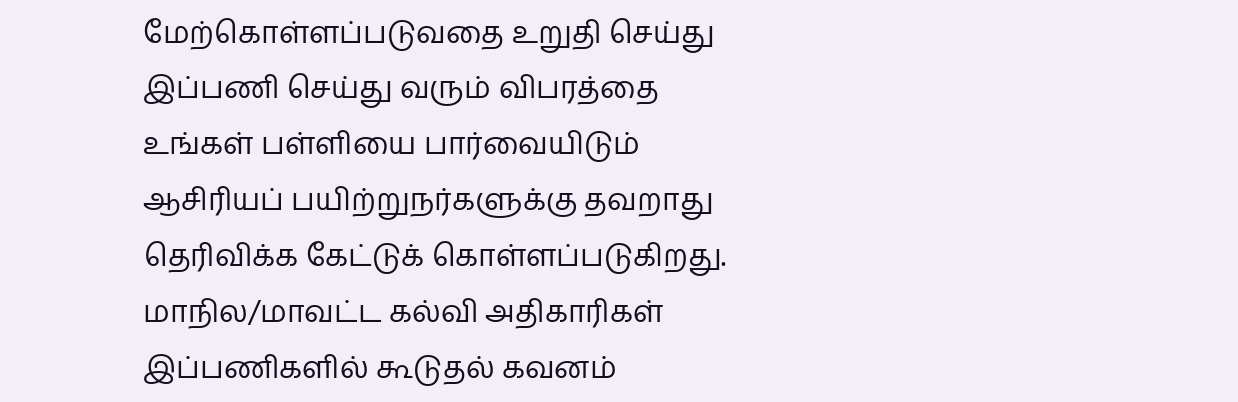மேற்கொள்ளப்படுவதை உறுதி செய்து இப்பணி செய்து வரும் விபரத்தை உங்கள் பள்ளியை பார்வையிடும் ஆசிரியப் பயிற்றுநர்களுக்கு தவறாது தெரிவிக்க கேட்டுக் கொள்ளப்படுகிறது.
மாநில/மாவட்ட கல்வி அதிகாரிகள் இப்பணிகளில் கூடுதல் கவனம்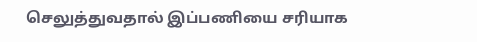செலுத்துவதால் இப்பணியை சரியாக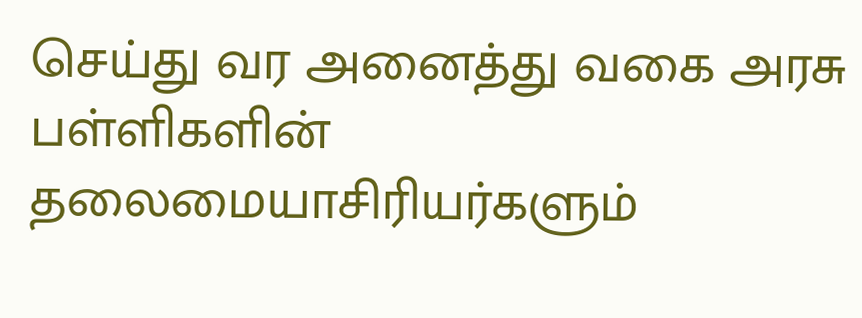செய்து வர அனைத்து வகை அரசு பள்ளிகளின் தலைமையாசிரியர்களும்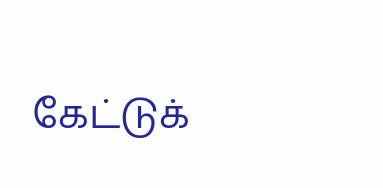கேட்டுக்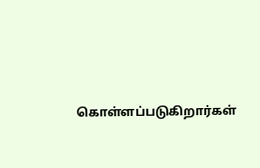கொள்ளப்படுகிறார்கள்